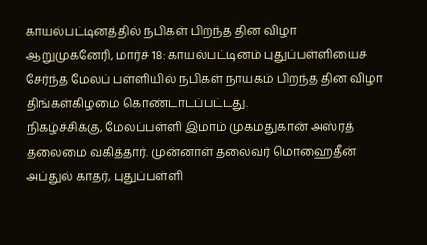காயல்பட்டினத்தில் நபிகள் பிறந்த தின விழா
ஆறுமுகனேரி, மார்ச் 18: காயல்பட்டினம் புதுப்பள்ளியைச் சேர்ந்த மேலப் பள்ளியில் நபிகள் நாயகம் பிறந்த தின விழா திங்கள்கிழமை கொண்டாடப்பட்டது.
நிகழ்ச்சிக்கு, மேலப்பள்ளி இமாம் முகமதுகான் அஸ்ரத் தலைமை வகித்தார். முன்னாள் தலைவர் மொஹைதீன் அப்துல் காதர், புதுப்பள்ளி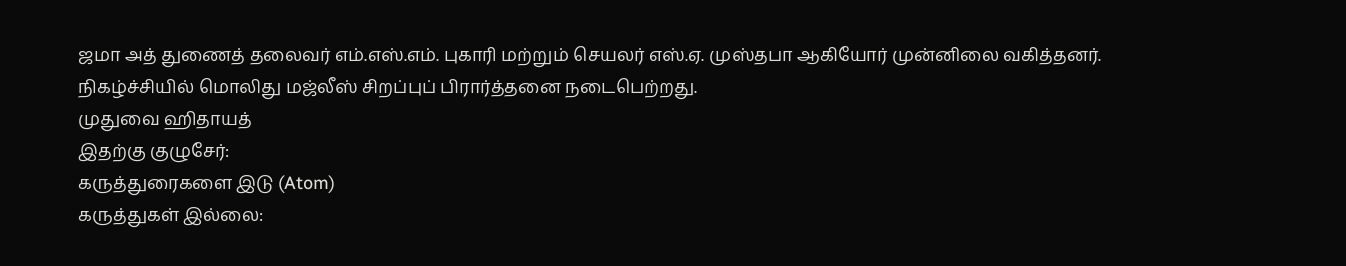ஜமா அத் துணைத் தலைவர் எம்.எஸ்.எம். புகாரி மற்றும் செயலர் எஸ்.ஏ. முஸ்தபா ஆகியோர் முன்னிலை வகித்தனர்.
நிகழ்ச்சியில் மொலிது மஜ்லீஸ் சிறப்புப் பிரார்த்தனை நடைபெற்றது.
முதுவை ஹிதாயத்
இதற்கு குழுசேர்:
கருத்துரைகளை இடு (Atom)
கருத்துகள் இல்லை: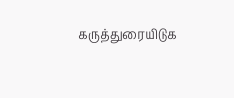கருத்துரையிடுக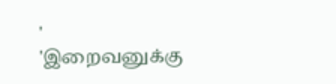'
'இறைவனுக்கு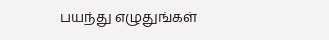பயந்து எழுதுங்கள்